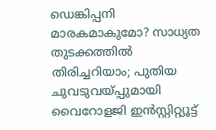ഡെങ്കിപ്പനി മാരകമാകുമോ? സാധ്യത തുടക്കത്തിൽ തിരിച്ചറിയാം; പുതിയ ചുവടുവയ്പ്പുമായി വൈറോളജി ഇൻസ്റ്റിറ്റ്യൂട്ട്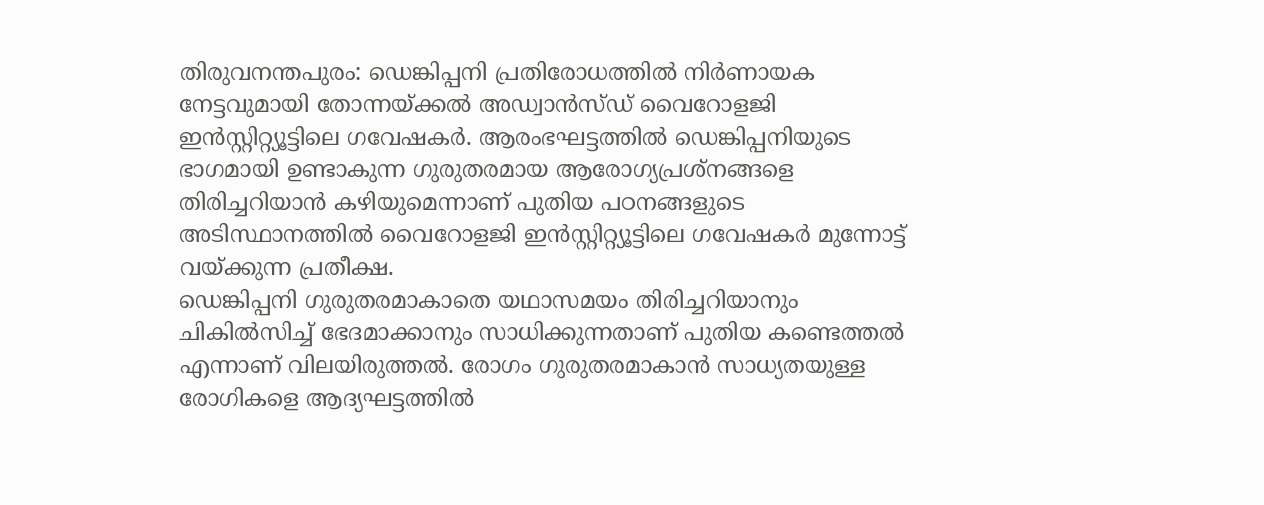തിരുവനന്തപുരം: ഡെങ്കിപ്പനി പ്രതിരോധത്തിൽ നിർണായക നേട്ടവുമായി തോന്നയ്ക്കൽ അഡ്വാൻസ്ഡ് വൈറോളജി ഇൻസ്റ്റിറ്റ്യൂട്ടിലെ ഗവേഷകർ. ആരംഭഘട്ടത്തിൽ ഡെങ്കിപ്പനിയുടെ ഭാഗമായി ഉണ്ടാകുന്ന ഗുരുതരമായ ആരോഗ്യപ്രശ്നങ്ങളെ തിരിച്ചറിയാൻ കഴിയുമെന്നാണ് പുതിയ പഠനങ്ങളുടെ അടിസ്ഥാനത്തിൽ വൈറോളജി ഇൻസ്റ്റിറ്റ്യൂട്ടിലെ ഗവേഷകർ മുന്നോട്ട് വയ്ക്കുന്ന പ്രതീക്ഷ.
ഡെങ്കിപ്പനി ഗുരുതരമാകാതെ യഥാസമയം തിരിച്ചറിയാനും ചികിൽസിച്ച് ഭേദമാക്കാനും സാധിക്കുന്നതാണ് പുതിയ കണ്ടെത്തൽ എന്നാണ് വിലയിരുത്തൽ. രോഗം ഗുരുതരമാകാൻ സാധ്യതയുള്ള രോഗികളെ ആദ്യഘട്ടത്തിൽ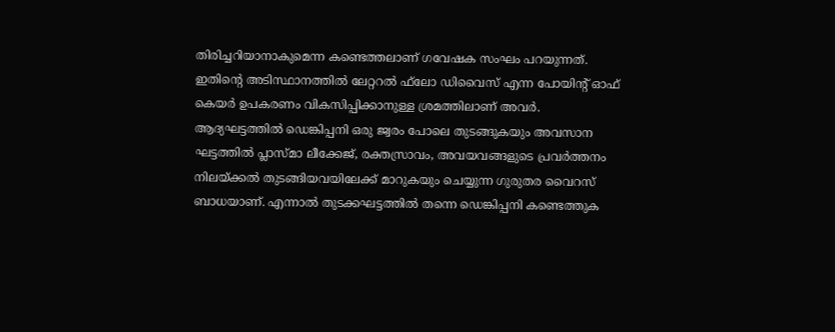തിരിച്ചറിയാനാകുമെന്ന കണ്ടെത്തലാണ് ഗവേഷക സംഘം പറയുന്നത്. ഇതിന്റെ അടിസ്ഥാനത്തിൽ ലേറ്ററൽ ഫ്‌ലോ ഡിവൈസ് എന്ന പോയിന്റ് ഓഫ് കെയർ ഉപകരണം വികസിപ്പിക്കാനുള്ള ശ്രമത്തിലാണ് അവർ. ആദ്യഘട്ടത്തിൽ ഡെങ്കിപ്പനി ഒരു ജ്വരം പോലെ തുടങ്ങുകയും അവസാന ഘട്ടത്തിൽ പ്ലാസ്മാ ലീക്കേജ്, രക്തസ്രാവം, അവയവങ്ങളുടെ പ്രവർത്തനം നിലയ്ക്കൽ തുടങ്ങിയവയിലേക്ക് മാറുകയും ചെയ്യുന്ന ഗുരുതര വൈറസ് ബാധയാണ്. എന്നാൽ തുടക്കഘട്ടത്തിൽ തന്നെ ഡെങ്കിപ്പനി കണ്ടെത്തുക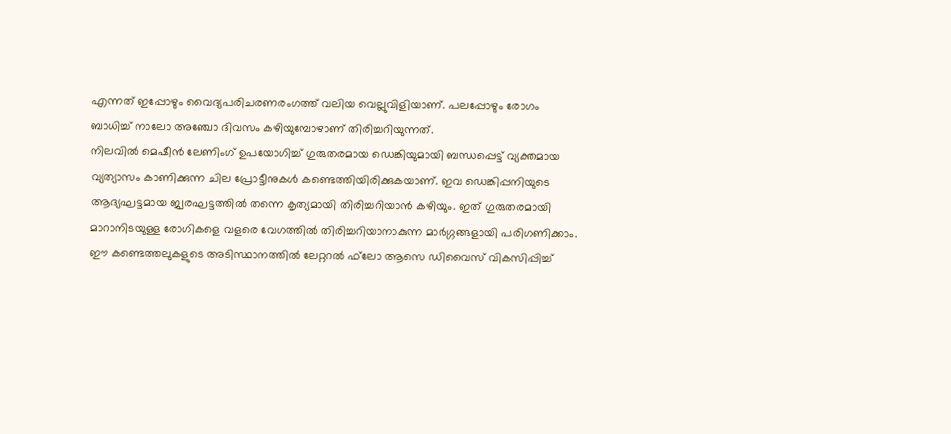എന്നത് ഇപ്പോഴും വൈദ്യപരിചരണരംഗത്ത് വലിയ വെല്ലുവിളിയാണ്. പലപ്പോഴും രോഗം ബാധിച്ച് നാലോ അഞ്ചോ ദിവസം കഴിയുമ്പോഴാണ് തിരിച്ചറിയുന്നത്.
നിലവിൽ മെഷീൻ ലേണിംഗ് ഉപയോഗിച്ച് ഗുരുതരമായ ഡെങ്കിയുമായി ബന്ധപ്പെട്ട് വ്യക്തമായ വ്യത്യാസം കാണിക്കുന്ന ചില പ്രോട്ടീനുകൾ കണ്ടെത്തിയിരിക്കുകയാണ്. ഇവ ഡെങ്കിപ്പനിയുടെ ആദ്യഘട്ടമായ ജ്വരഘട്ടത്തിൽ തന്നെ കൃത്യമായി തിരിച്ചറിയാൻ കഴിയും. ഇത് ഗുരുതരമായി മാറാനിടയുള്ള രോഗികളെ വളരെ വേഗത്തിൽ തിരിച്ചറിയാനാകുന്ന മാർഗ്ഗങ്ങളായി പരിഗണിക്കാം.
ഈ കണ്ടെത്തലുകളുടെ അടിസ്ഥാനത്തിൽ ലേറ്ററൽ ഫ്‌ലോ ആസെ ഡിവൈസ് വികസിപ്പിച്ച്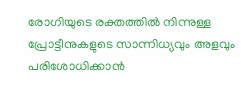രോഗിയുടെ രക്തത്തിൽ നിന്നുള്ള പ്രോട്ടീനുകളുടെ സാന്നിധ്യവും അളവും പരിശോധിക്കാൻ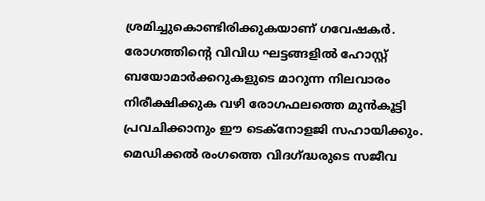ശ്രമിച്ചുകൊണ്ടിരിക്കുകയാണ് ഗവേഷകർ. രോഗത്തിന്റെ വിവിധ ഘട്ടങ്ങളിൽ ഹോസ്റ്റ് ബയോമാർക്കറുകളുടെ മാറുന്ന നിലവാരം നിരീക്ഷിക്കുക വഴി രോഗഫലത്തെ മുൻകൂട്ടി പ്രവചിക്കാനും ഈ ടെക്‌നോളജി സഹായിക്കും. മെഡിക്കൽ രംഗത്തെ വിദഗ്ദ്ധരുടെ സജീവ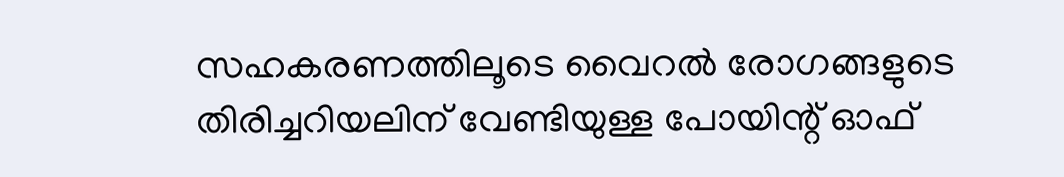സഹകരണത്തിലൂടെ വൈറൽ രോഗങ്ങളുടെ തിരിച്ചറിയലിന് വേണ്ടിയുള്ള പോയിന്റ് ഓഫ്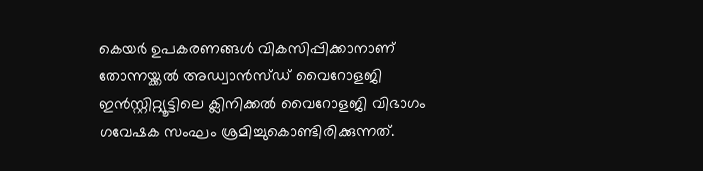കെയർ ഉപകരണങ്ങൾ വികസിപ്പിക്കാനാണ് തോന്നയ്ക്കൽ അഡ്വാൻസ്ഡ് വൈറോളജി ഇൻസ്റ്റിറ്റ്യൂട്ടിലെ ക്ലിനിക്കൽ വൈറോളജി വിഭാഗം ഗവേഷക സംഘം ശ്രമിച്ചുകൊണ്ടിരിക്കുന്നത്.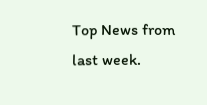Top News from last week.